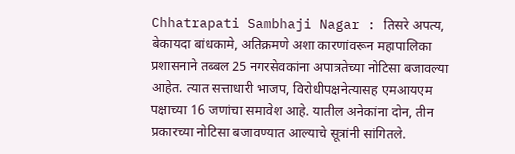Chhatrapati Sambhaji Nagar : तिसरे अपत्य, बेकायदा बांधकामे, अतिक्रमणे अशा कारणांवरून महापालिका प्रशासनाने तब्बल 25 नगरसेवकांना अपात्रतेच्या नोटिसा बजावल्या आहेत. त्यात सत्ताधारी भाजप, विरोधीपक्षनेत्यासह एमआयएम पक्षाच्या 16 जणांचा समावेश आहे. यातील अनेकांना दोन, तीन प्रकारच्या नोटिसा बजावण्यात आल्याचे सूत्रांनी सांगितले.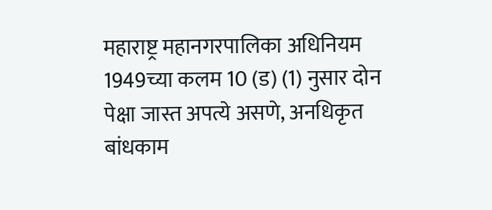महाराष्ट्र महानगरपालिका अधिनियम 1949च्या कलम 10 (ड) (1) नुसार दोन पेक्षा जास्त अपत्ये असणे, अनधिकृत बांधकाम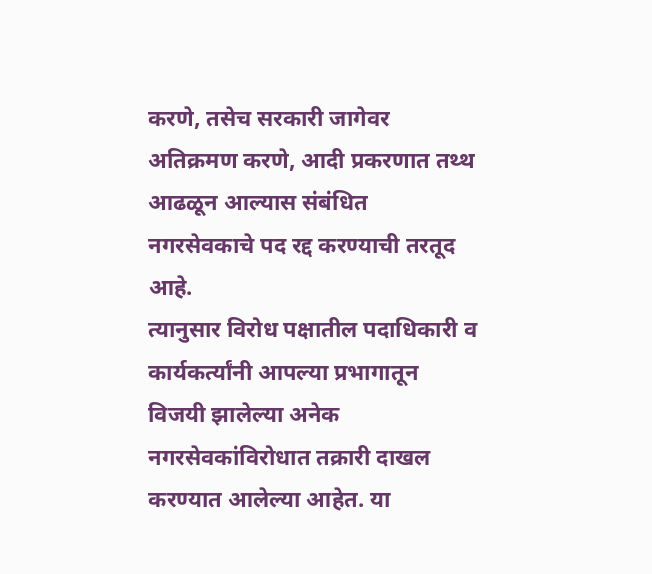करणे, तसेच सरकारी जागेवर अतिक्रमण करणे, आदी प्रकरणात तथ्थ आढळून आल्यास संबंधित नगरसेवकाचे पद रद्द करण्याची तरतूद आहे.
त्यानुसार विरोध पक्षातील पदाधिकारी व कार्यकर्त्यांनी आपल्या प्रभागातून विजयी झालेल्या अनेक नगरसेवकांविरोधात तक्रारी दाखल करण्यात आलेल्या आहेत. या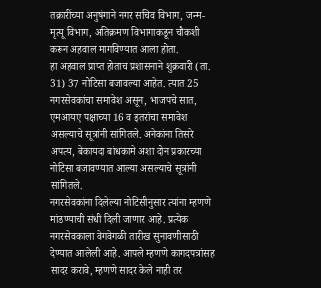तक्रारींच्या अनुषंगाने नगर सचिव विभाग, जन्म-मृत्यू विभाग, अतिक्रमण विभागाकडून चौकशी करून अहवाल मागविण्यात आला होता.
हा अहवाल प्राप्त होताच प्रशासनाने शुक्रवारी (ता. 31) 37 नोटिसा बजावल्या आहेत. त्यात 25 नगरसेवकांचा समावेश असून, भाजपचे सात, एमआयए पक्षाच्या 16 व इतरांचा समावेश असल्याचे सूत्रांनी सांगितले. अनेकांना तिसरे अपत्य, बेकायदा बांधकामे अशा दोन प्रकारच्या नोटिसा बजावण्यात आल्या असल्याचे सूत्रांनी सांगितले.
नगरसेवकांना दिलेल्या नोटिसीनुसार त्यांना म्हणणे मांडण्याची संधी दिली जाणार आहे. प्रत्येक नगरसेवकाला वेगवेगळी तारीख सुनावणीसाठी देण्यात आलेली आहे. आपले म्हणणे कागदपत्रांसह सादर करावे, म्हणणे सादर केले नाही तर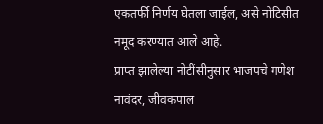एकतर्फी निर्णय घेतला जाईल, असे नोटिसीत नमूद करण्यात आले आहे.
प्राप्त झालेल्या नोटींसीनुसार भाजपचे गणेश नावंदर, जीवकपाल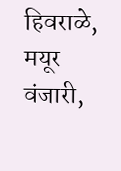हिवराळे, मयूर वंजारी,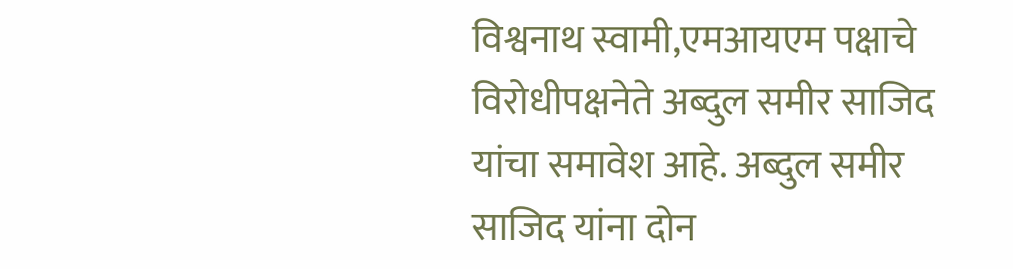विश्वनाथ स्वामी,एमआयएम पक्षाचे विरोधीपक्षनेते अब्दुल समीर साजिद यांचा समावेश आहे. अब्दुल समीर साजिद यांना दोन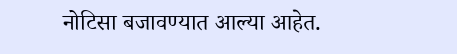नोटिसा बजावण्यात आल्या आहेत.